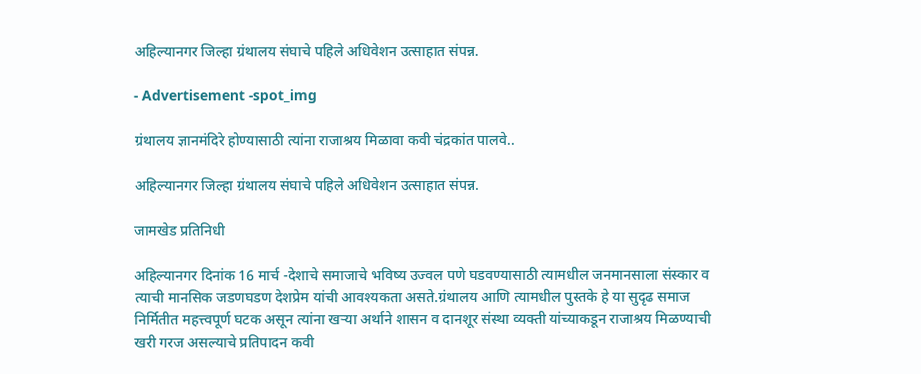अहिल्यानगर जिल्हा ग्रंथालय संघाचे पहिले अधिवेशन उत्साहात संपन्न.

- Advertisement -spot_img

ग्रंथालय ज्ञानमंदिरे होण्यासाठी त्यांना राजाश्रय मिळावा कवी चंद्रकांत पालवे..

अहिल्यानगर जिल्हा ग्रंथालय संघाचे पहिले अधिवेशन उत्साहात संपन्न.

जामखेड प्रतिनिधी

अहिल्यानगर दिनांक 16 मार्च -देशाचे समाजाचे भविष्य उज्वल पणे घडवण्यासाठी त्यामधील जनमानसाला संस्कार व त्याची मानसिक जडणघडण देशप्रेम यांची आवश्यकता असते.ग्रंथालय आणि त्यामधील पुस्तके हे या सुदृढ समाज निर्मितीत महत्त्वपूर्ण घटक असून त्यांना खऱ्या अर्थाने शासन व दानशूर संस्था व्यक्ती यांच्याकडून राजाश्रय मिळण्याची खरी गरज असल्याचे प्रतिपादन कवी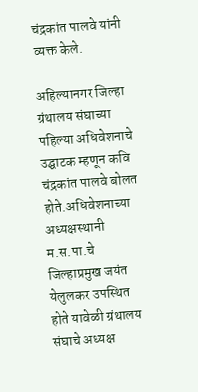चंद्रकांत पालवे यांनी व्यक्त केले.

अहिल्यानगर जिल्हा ग्रंथालय संघाच्या पहिल्या अधिवेशनाचे उद्घाटक म्हणून कवि चंद्रकांत पालवे बोलत होते.अधिवेशनाच्या अध्यक्षस्थानी म.स.पा.चे जिल्हाप्रमुख जयंत येलुलकर उपस्थित होते यावेळी ग्रंथालय संघाचे अध्यक्ष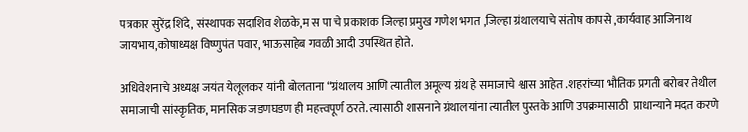पत्रकार सुरेंद्र शिंदे, संस्थापक सदाशिव शेळके,म स पा चे प्रकाशक जिल्हा प्रमुख गणेश भगत ,जिल्हा ग्रंथालयाचे संतोष कापसे ,कार्यवाह आजिनाथ  जायभाय,कोषाध्यक्ष विष्णुपंत पवार, भाऊसाहेब गवळी आदी उपस्थित होते.

अधिवेशनाचे अध्यक्ष जयंत येलूलकर यांनी बोलताना “ग्रंथालय आणि त्यातील अमूल्य ग्रंथ हे समाजाचे श्वास आहेत .शहरांच्या भौतिक प्रगती बरोबर तेथील समाजाची सांस्कृतिक, मानसिक जडणघडण ही महत्त्वपूर्ण ठरते. त्यासाठी शासनाने ग्रंथालयांना त्यातील पुस्तके आणि उपक्रमासाठी  प्राधान्याने मदत करणे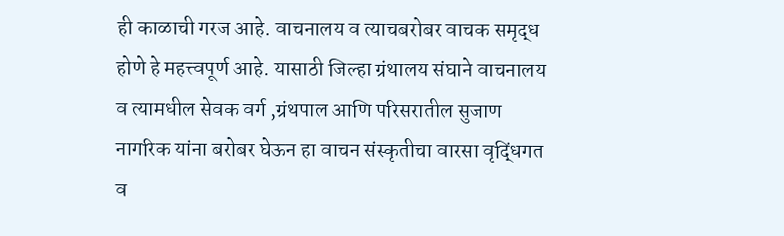ही काळाची गरज आहे. वाचनालय व त्याचबरोबर वाचक समृद्ध होणे हे महत्त्वपूर्ण आहे. यासाठी जिल्हा ग्रंथालय संघाने वाचनालय व त्यामधील सेवक वर्ग ,ग्रंथपाल आणि परिसरातील सुजाण नागरिक यांना बरोबर घेऊन हा वाचन संस्कृतीचा वारसा वृद्धिंगत व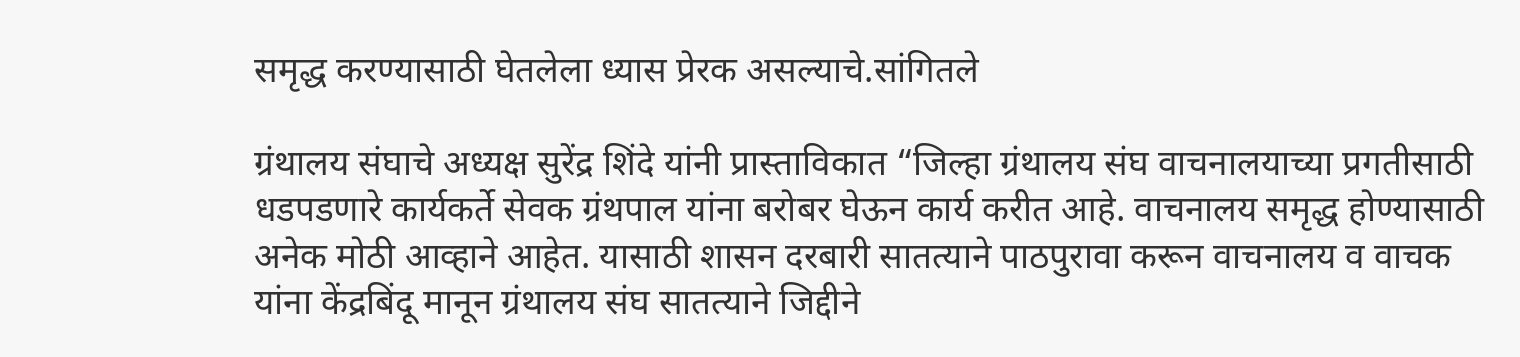समृद्ध करण्यासाठी घेतलेला ध्यास प्रेरक असल्याचे.सांगितले

ग्रंथालय संघाचे अध्यक्ष सुरेंद्र शिंदे यांनी प्रास्ताविकात “जिल्हा ग्रंथालय संघ वाचनालयाच्या प्रगतीसाठी धडपडणारे कार्यकर्ते सेवक ग्रंथपाल यांना बरोबर घेऊन कार्य करीत आहे. वाचनालय समृद्ध होण्यासाठी अनेक मोठी आव्हाने आहेत. यासाठी शासन दरबारी सातत्याने पाठपुरावा करून वाचनालय व वाचक यांना केंद्रबिंदू मानून ग्रंथालय संघ सातत्याने जिद्दीने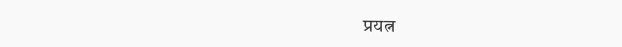प्रयत्न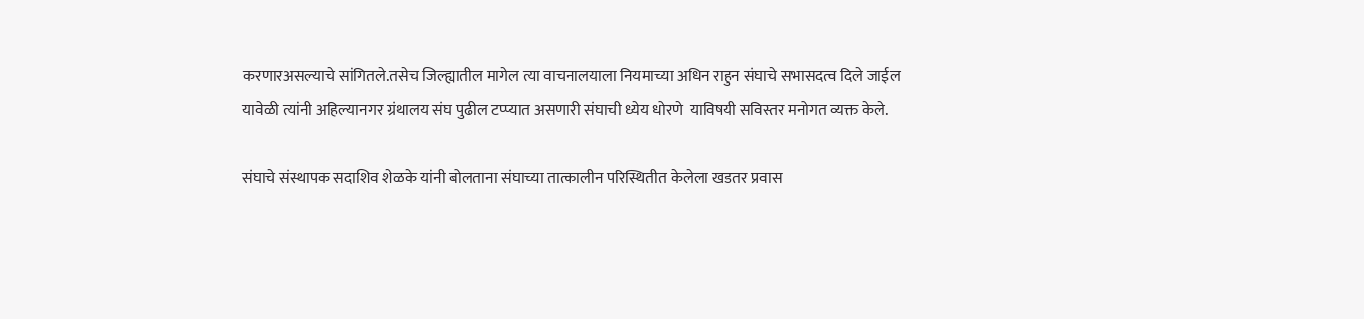करणारअसल्याचे सांगितले.तसेच जिल्ह्यातील मागेल त्या वाचनालयाला नियमाच्या अधिन राहुन संघाचे सभासदत्व दिले जाईल यावेळी त्यांनी अहिल्यानगर ग्रंथालय संघ पुढील टप्प्यात असणारी संघाची ध्येय धोरणे  याविषयी सविस्तर मनोगत व्यक्त केले.

संघाचे संस्थापक सदाशिव शेळके यांनी बोलताना संघाच्या तात्कालीन परिस्थितीत केलेला खडतर प्रवास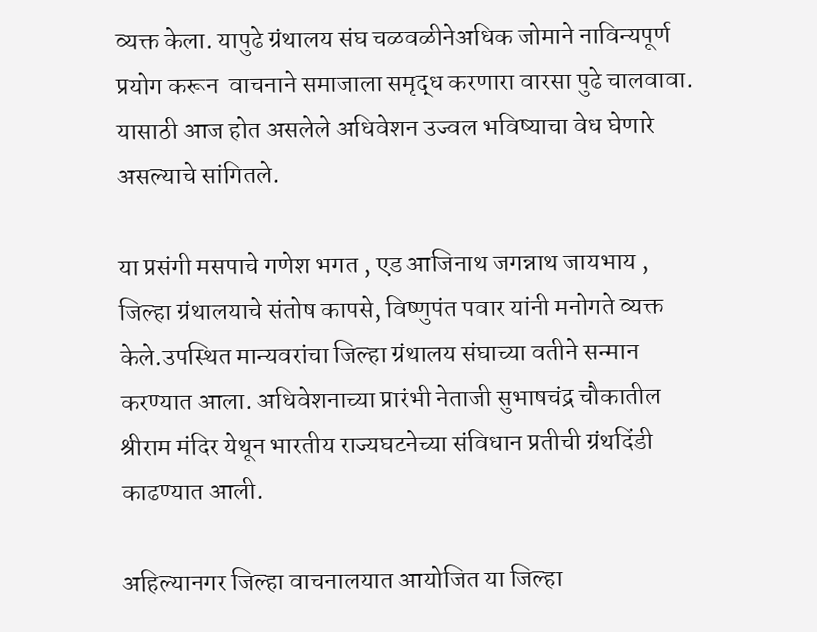व्यक्त केला. यापुढे ग्रंथालय संघ चळवळीनेअधिक जोमाने नाविन्यपूर्ण प्रयोग करून  वाचनाने समाजाला समृद्ध करणारा वारसा पुढे चालवावा. यासाठी आज होत असलेले अधिवेशन उज्वल भविष्याचा वेध घेणारे असल्याचे सांगितले.

या प्रसंगी मसपाचे गणेश भगत , एड आजिनाथ जगन्नाथ जायभाय ,  जिल्हा ग्रंथालयाचे संतोष कापसे, विष्णुपंत पवार यांनी मनोगते व्यक्त केले.उपस्थित मान्यवरांचा जिल्हा ग्रंथालय संघाच्या वतीने सन्मान करण्यात आला. अधिवेशनाच्या प्रारंभी नेताजी सुभाषचंद्र चौकातील श्रीराम मंदिर येथून भारतीय राज्यघटनेच्या संविधान प्रतीची ग्रंथदिंडी काढण्यात आली.

अहिल्यानगर जिल्हा वाचनालयात आयोजित या जिल्हा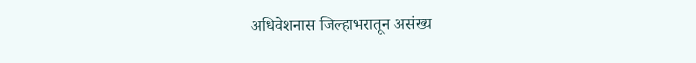अधिवेशनास जिल्हाभरातून असंख्य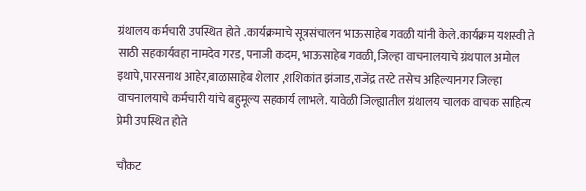ग्रंथालय कर्मचारी उपस्थित होते .कार्यक्रमाचे सूत्रसंचालन भाऊसाहेब गवळी यांनी केले.कार्यक्रम यशस्वी ते साठी सहकार्यवहा नामदेव गरड, पनाजी कदम, भाऊसाहेब गवळी, जिल्हा वाचनालयाचे ग्रंथपाल अमोल इथापे,पारसनाथ आहेर,बाळासाहेब शेलार ,शशिकांत झंजाड,राजेंद्र तरटे तसेच अहिल्यानगर जिल्हा वाचनालयाचे कर्मचारी यांचे बहुमूल्य सहकार्य लाभले. यावेळी जिल्ह्यातील ग्रंथालय चालक वाचक साहित्य प्रेमी उपस्थित होते

चौकट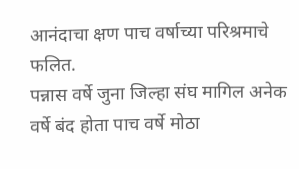आनंदाचा क्षण पाच वर्षाच्या परिश्रमाचे फलित.
पन्नास वर्षे जुना जिल्हा संघ मागिल अनेक वर्षे बंद होता पाच वर्षे मोठा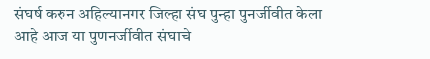संघर्ष करुन अहिल्यानगर जिल्हा संघ पुन्हा पुनर्जीवीत केला आहे आज या पुणनर्जीवीत संघाचे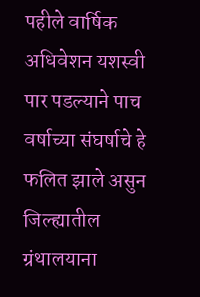पहीले वार्षिक अधिवेशन यशस्वी पार पडल्याने पाच वर्षाच्या संघर्षाचे हे फलित झाले असुन जिल्ह्यातील ग्रंथालयाना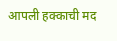आपली हक्काची मद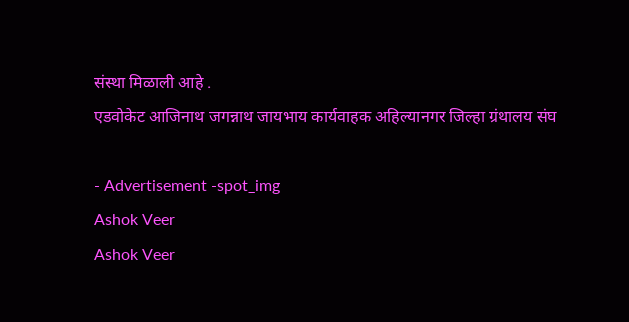संस्था मिळाली आहे .
एडवोकेट आजिनाथ जगन्नाथ जायभाय कार्यवाहक अहिल्यानगर जिल्हा ग्रंथालय संघ

- Advertisement -spot_img
Ashok Veer
Ashok Veer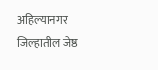अहिल्यानगर जिल्हातील जेष्ठ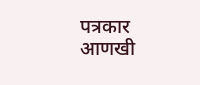पत्रकार
आणखी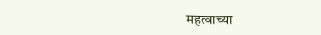महत्वाच्या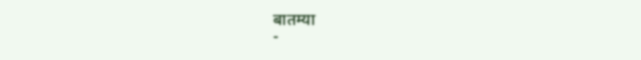बातम्या
-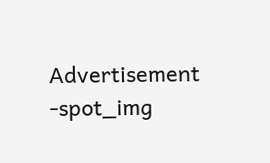Advertisement -spot_img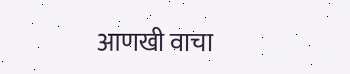आणखी वाचा